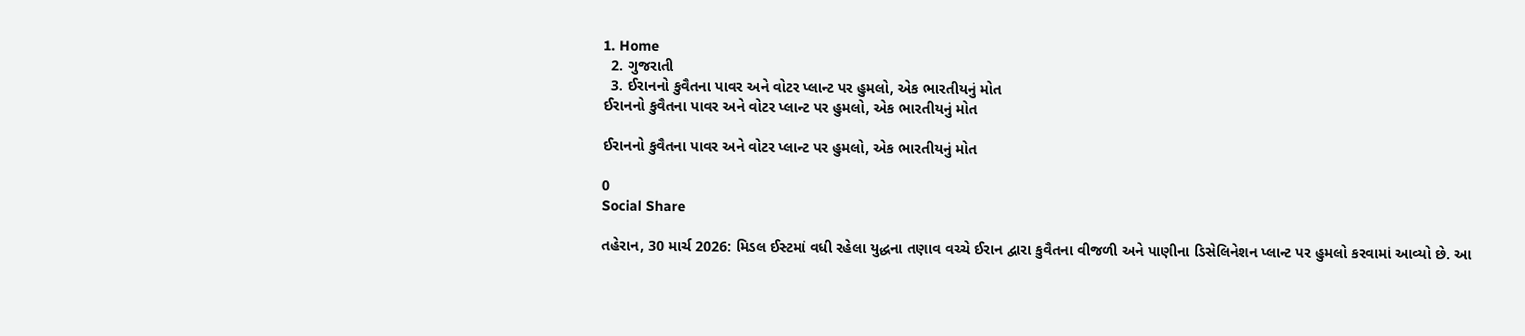1. Home
  2. ગુજરાતી
  3. ઈરાનનો કુવૈતના પાવર અને વોટર પ્લાન્ટ પર હુમલો, એક ભારતીયનું મોત
ઈરાનનો કુવૈતના પાવર અને વોટર પ્લાન્ટ પર હુમલો, એક ભારતીયનું મોત

ઈરાનનો કુવૈતના પાવર અને વોટર પ્લાન્ટ પર હુમલો, એક ભારતીયનું મોત

0
Social Share

તહેરાન, 30 માર્ચ 2026: મિડલ ઈસ્ટમાં વધી રહેલા યુદ્ધના તણાવ વચ્ચે ઈરાન દ્વારા કુવૈતના વીજળી અને પાણીના ડિસેલિનેશન પ્લાન્ટ પર હુમલો કરવામાં આવ્યો છે. આ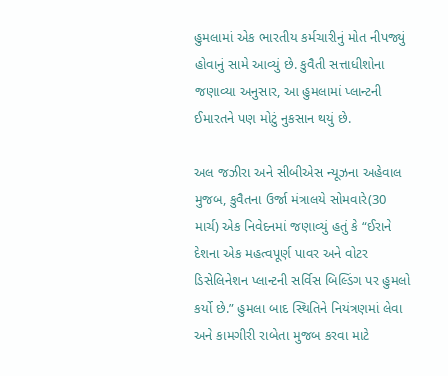હુમલામાં એક ભારતીય કર્મચારીનું મોત નીપજ્યું હોવાનું સામે આવ્યું છે. કુવૈતી સત્તાધીશોના જણાવ્યા અનુસાર, આ હુમલામાં પ્લાન્ટની ઈમારતને પણ મોટું નુકસાન થયું છે.

અલ જઝીરા અને સીબીએસ ન્યૂઝના અહેવાલ મુજબ, કુવૈતના ઉર્જા મંત્રાલયે સોમવારે(30 માર્ચ) એક નિવેદનમાં જણાવ્યું હતું કે “ઈરાને દેશના એક મહત્વપૂર્ણ પાવર અને વોટર ડિસેલિનેશન પ્લાન્ટની સર્વિસ બિલ્ડિંગ પર હુમલો કર્યો છે.” હુમલા બાદ સ્થિતિને નિયંત્રણમાં લેવા અને કામગીરી રાબેતા મુજબ કરવા માટે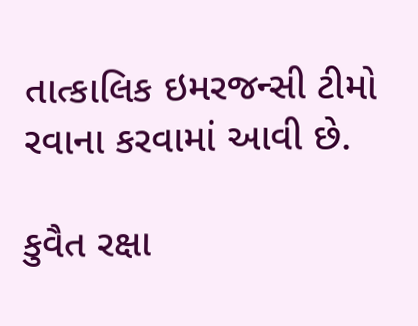તાત્કાલિક ઇમરજન્સી ટીમો રવાના કરવામાં આવી છે.

કુવૈત રક્ષા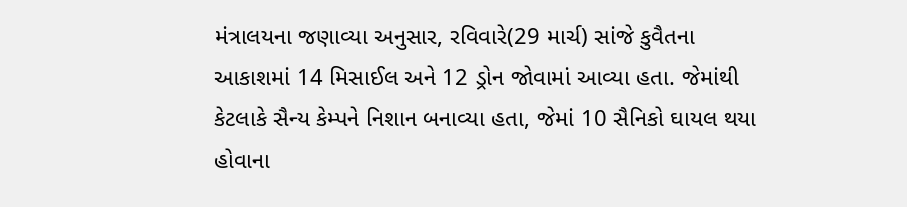મંત્રાલયના જણાવ્યા અનુસાર, રવિવારે(29 માર્ચ) સાંજે કુવૈતના આકાશમાં 14 મિસાઈલ અને 12 ડ્રોન જોવામાં આવ્યા હતા. જેમાંથી કેટલાકે સૈન્ય કેમ્પને નિશાન બનાવ્યા હતા, જેમાં 10 સૈનિકો ઘાયલ થયા હોવાના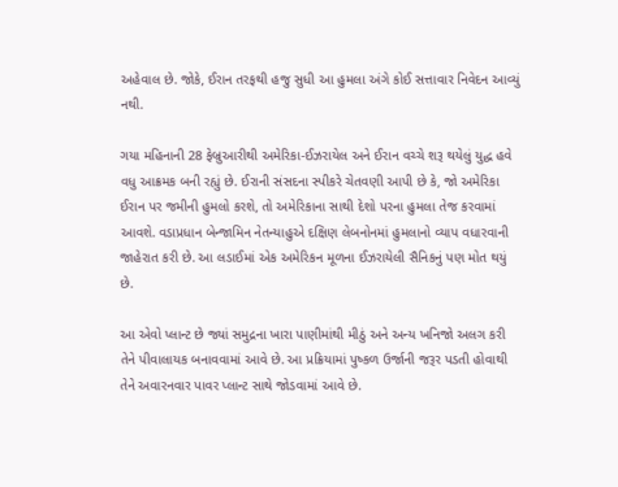અહેવાલ છે. જોકે, ઈરાન તરફથી હજુ સુધી આ હુમલા અંગે કોઈ સત્તાવાર નિવેદન આવ્યું નથી.

ગયા મહિનાની 28 ફેબ્રુઆરીથી અમેરિકા-ઈઝરાયેલ અને ઈરાન વચ્ચે શરૂ થયેલું યુદ્ધ હવે વધુ આક્રમક બની રહ્યું છે. ઈરાની સંસદના સ્પીકરે ચેતવણી આપી છે કે, જો અમેરિકા ઈરાન પર જમીની હુમલો કરશે, તો અમેરિકાના સાથી દેશો પરના હુમલા તેજ કરવામાં આવશે. વડાપ્રધાન બેન્જામિન નેતન્યાહુએ દક્ષિણ લેબનોનમાં હુમલાનો વ્યાપ વધારવાની જાહેરાત કરી છે. આ લડાઈમાં એક અમેરિકન મૂળના ઈઝરાયેલી સૈનિકનું પણ મોત થયું છે.

આ એવો પ્લાન્ટ છે જ્યાં સમુદ્રના ખારા પાણીમાંથી મીઠું અને અન્ય ખનિજો અલગ કરી તેને પીવાલાયક બનાવવામાં આવે છે. આ પ્રક્રિયામાં પુષ્કળ ઉર્જાની જરૂર પડતી હોવાથી તેને અવારનવાર પાવર પ્લાન્ટ સાથે જોડવામાં આવે છે.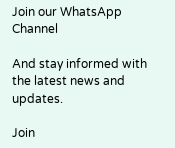Join our WhatsApp Channel

And stay informed with the latest news and updates.

Join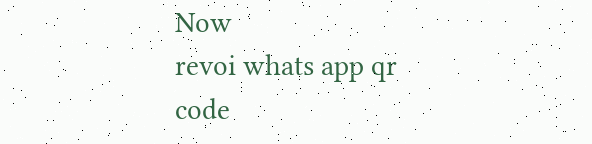Now
revoi whats app qr code